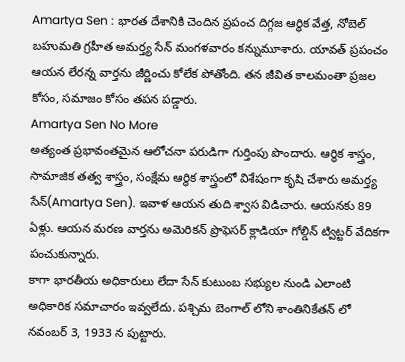Amartya Sen : భారత దేశానికి చెందిన ప్రపంచ దిగ్గజ ఆర్థిక వేత్త, నోబెల్ బహుమతి గ్రహీత అమర్త్య సేన్ మంగళవారం కన్నుమూశారు. యావత్ ప్రపంచం ఆయన లేరన్న వార్తను జీర్ణించు కోలేక పోతోంది. తన జీవిత కాలమంతా ప్రజల కోసం, సమాజం కోసం తపన పడ్డారు.
Amartya Sen No More
అత్యంత ప్రభావంతమైన ఆలోచనా పరుడిగా గుర్తింపు పొందారు. ఆర్థిక శాస్త్రం, సామాజిక తత్వ శాస్త్రం, సంక్షేమ ఆర్థిక శాస్త్రంలో విశేషంగా కృషి చేశారు అమర్త్య సేన్(Amartya Sen). ఇవాళ ఆయన తుది శ్వాస విడిచారు. ఆయనకు 89 ఏళ్లు. ఆయన మరణ వార్తను అమెరికన్ ప్రొఫెసర్ క్లాడియా గోల్డిన్ ట్విట్టర్ వేదికగా పంచుకున్నారు.
కాగా భారతీయ అధికారులు లేదా సేన్ కుటుంబ సభ్యుల నుండి ఎలాంటి అధికారిక సమాచారం ఇవ్వలేదు. పశ్చిమ బెంగాల్ లోని శాంతినికేతన్ లో నవంబర్ 3, 1933 న పుట్టారు.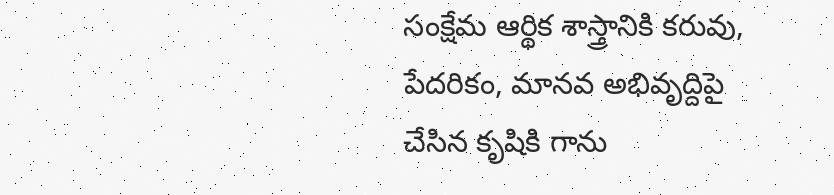సంక్షేమ ఆర్థిక శాస్త్రానికి కరువు, పేదరికం, మానవ అభివృద్దిపై చేసిన కృషికి గాను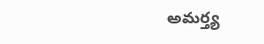అమర్త్య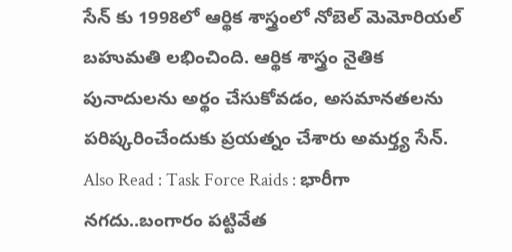సేన్ కు 1998లో ఆర్థిక శాస్త్రంలో నోబెల్ మెమోరియల్ బహుమతి లభించింది. ఆర్థిక శాస్త్రం నైతిక పునాదులను అర్థం చేసుకోవడం, అసమానతలను పరిష్కరించేందుకు ప్రయత్నం చేశారు అమర్త్య సేన్.
Also Read : Task Force Raids : భారీగా నగదు..బంగారం పట్టివేత